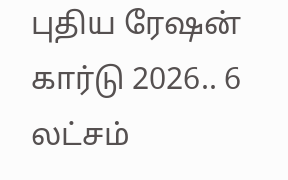புதிய ரேஷன் கார்டு 2026.. 6 லட்சம்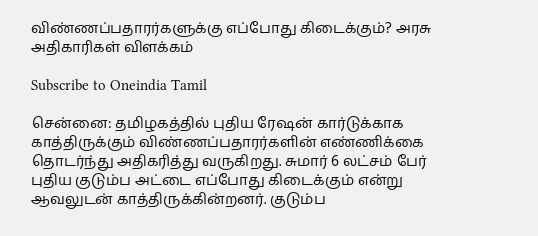விண்ணப்பதாரர்களுக்கு எப்போது கிடைக்கும்? அரசு அதிகாரிகள் விளக்கம்

Subscribe to Oneindia Tamil

சென்னை: தமிழகத்தில் புதிய ரேஷன் கார்டுக்காக காத்திருக்கும் விண்ணப்பதாரர்களின் எண்ணிக்கை தொடர்ந்து அதிகரித்து வருகிறது. சுமார் 6 லட்சம் பேர் புதிய குடும்ப அட்டை எப்போது கிடைக்கும் என்று ஆவலுடன் காத்திருக்கின்றனர். குடும்ப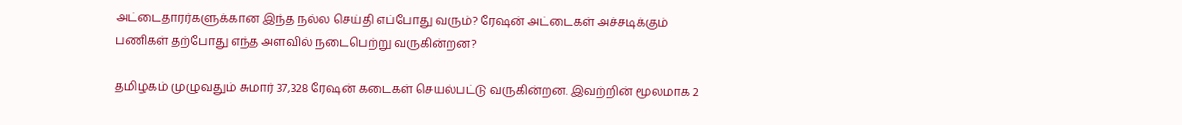அட்டைதாரர்களுக்கான இந்த நல்ல செய்தி எப்போது வரும்? ரேஷன் அட்டைகள் அச்சடிக்கும் பணிகள் தற்போது எந்த அளவில் நடைபெற்று வருகின்றன?

தமிழகம் முழுவதும் சுமார் 37,328 ரேஷன் கடைகள் செயல்பட்டு வருகின்றன. இவற்றின் மூலமாக 2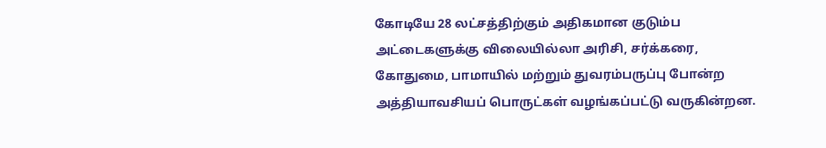கோடியே 28 லட்சத்திற்கும் அதிகமான குடும்ப அட்டைகளுக்கு விலையில்லா அரிசி, சர்க்கரை, கோதுமை, பாமாயில் மற்றும் துவரம்பருப்பு போன்ற அத்தியாவசியப் பொருட்கள் வழங்கப்பட்டு வருகின்றன.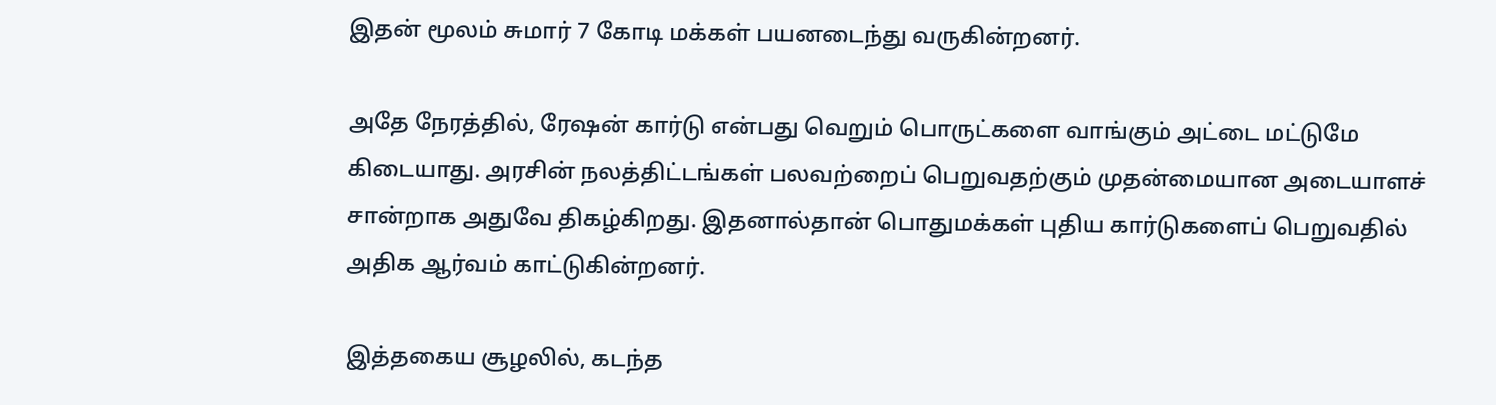இதன் மூலம் சுமார் 7 கோடி மக்கள் பயனடைந்து வருகின்றனர்.

அதே நேரத்தில், ரேஷன் கார்டு என்பது வெறும் பொருட்களை வாங்கும் அட்டை மட்டுமே கிடையாது. அரசின் நலத்திட்டங்கள் பலவற்றைப் பெறுவதற்கும் முதன்மையான அடையாளச் சான்றாக அதுவே திகழ்கிறது. இதனால்தான் பொதுமக்கள் புதிய கார்டுகளைப் பெறுவதில் அதிக ஆர்வம் காட்டுகின்றனர்.

இத்தகைய சூழலில், கடந்த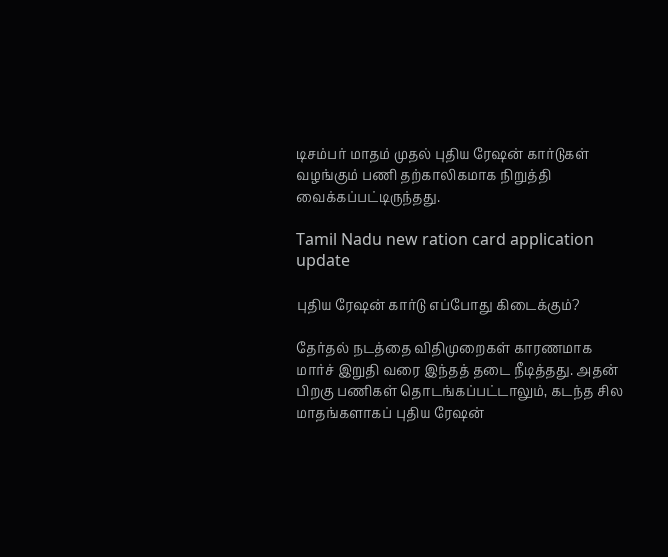டிசம்பர் மாதம் முதல் புதிய ரேஷன் கார்டுகள் வழங்கும் பணி தற்காலிகமாக நிறுத்தி வைக்கப்பட்டிருந்தது.

Tamil Nadu new ration card application update

புதிய ரேஷன் கார்டு எப்போது கிடைக்கும்?

தேர்தல் நடத்தை விதிமுறைகள் காரணமாக மார்ச் இறுதி வரை இந்தத் தடை நீடித்தது. அதன் பிறகு பணிகள் தொடங்கப்பட்டாலும், கடந்த சில மாதங்களாகப் புதிய ரேஷன்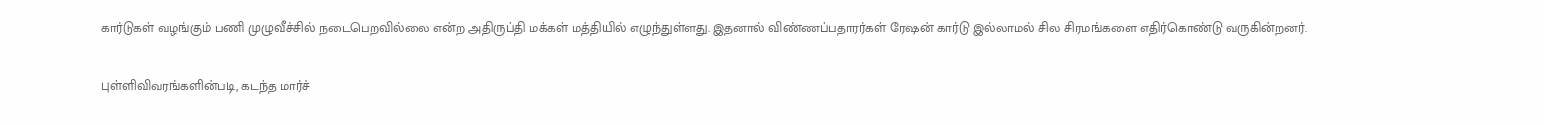கார்டுகள் வழங்கும் பணி முழுவீச்சில் நடைபெறவில்லை என்ற அதிருப்தி மக்கள் மத்தியில் எழுந்துள்ளது. இதனால் விண்ணப்பதாரர்கள் ரேஷன் கார்டு இல்லாமல் சில சிரமங்களை எதிர்கொண்டு வருகின்றனர்.

புள்ளிவிவரங்களின்படி, கடந்த மார்ச்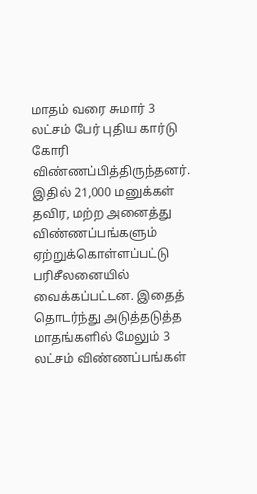மாதம் வரை சுமார் 3 லட்சம் பேர் புதிய கார்டு கோரி விண்ணப்பித்திருந்தனர். இதில் 21,000 மனுக்கள் தவிர, மற்ற அனைத்து விண்ணப்பங்களும் ஏற்றுக்கொள்ளப்பட்டு பரிசீலனையில் வைக்கப்பட்டன. இதைத் தொடர்ந்து அடுத்தடுத்த மாதங்களில் மேலும் 3 லட்சம் விண்ணப்பங்கள்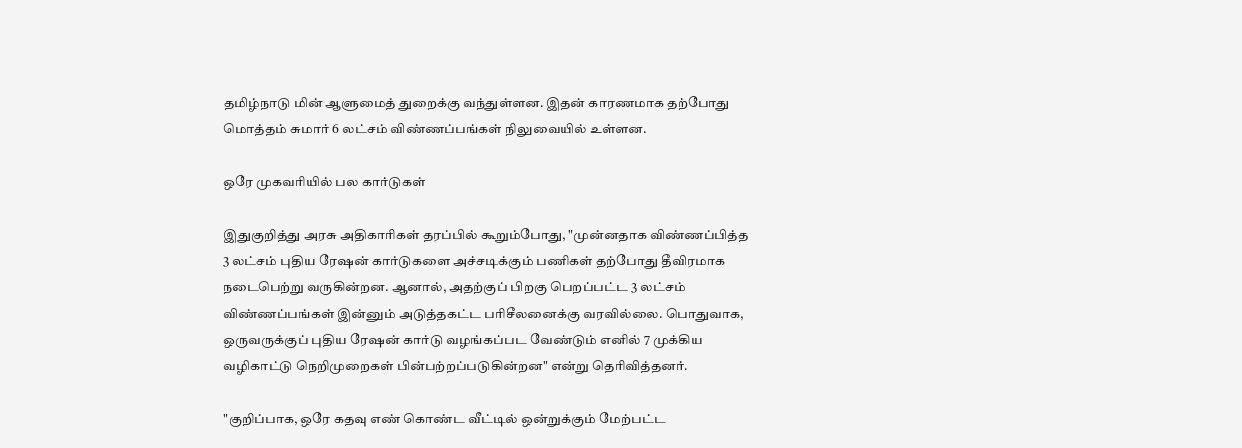தமிழ்நாடு மின் ஆளுமைத் துறைக்கு வந்துள்ளன. இதன் காரணமாக தற்போது மொத்தம் சுமார் 6 லட்சம் விண்ணப்பங்கள் நிலுவையில் உள்ளன.

ஒரே முகவரியில் பல கார்டுகள்

இதுகுறித்து அரசு அதிகாரிகள் தரப்பில் கூறும்போது, "முன்னதாக விண்ணப்பித்த 3 லட்சம் புதிய ரேஷன் கார்டுகளை அச்சடிக்கும் பணிகள் தற்போது தீவிரமாக நடைபெற்று வருகின்றன. ஆனால், அதற்குப் பிறகு பெறப்பட்ட 3 லட்சம் விண்ணப்பங்கள் இன்னும் அடுத்தகட்ட பரிசீலனைக்கு வரவில்லை. பொதுவாக, ஒருவருக்குப் புதிய ரேஷன் கார்டு வழங்கப்பட வேண்டும் எனில் 7 முக்கிய வழிகாட்டு நெறிமுறைகள் பின்பற்றப்படுகின்றன" என்று தெரிவித்தனர்.

"குறிப்பாக, ஒரே கதவு எண் கொண்ட வீட்டில் ஒன்றுக்கும் மேற்பட்ட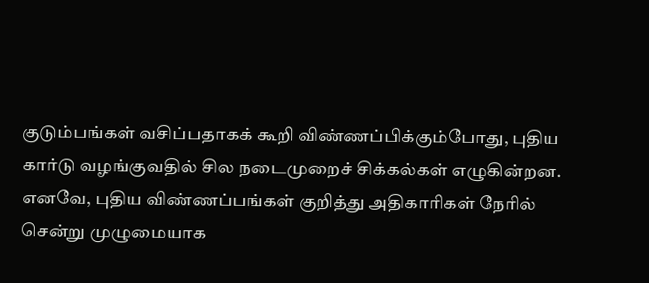குடும்பங்கள் வசிப்பதாகக் கூறி விண்ணப்பிக்கும்போது, புதிய கார்டு வழங்குவதில் சில நடைமுறைச் சிக்கல்கள் எழுகின்றன. எனவே, புதிய விண்ணப்பங்கள் குறித்து அதிகாரிகள் நேரில் சென்று முழுமையாக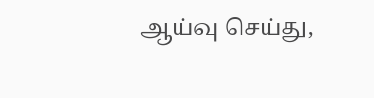ஆய்வு செய்து,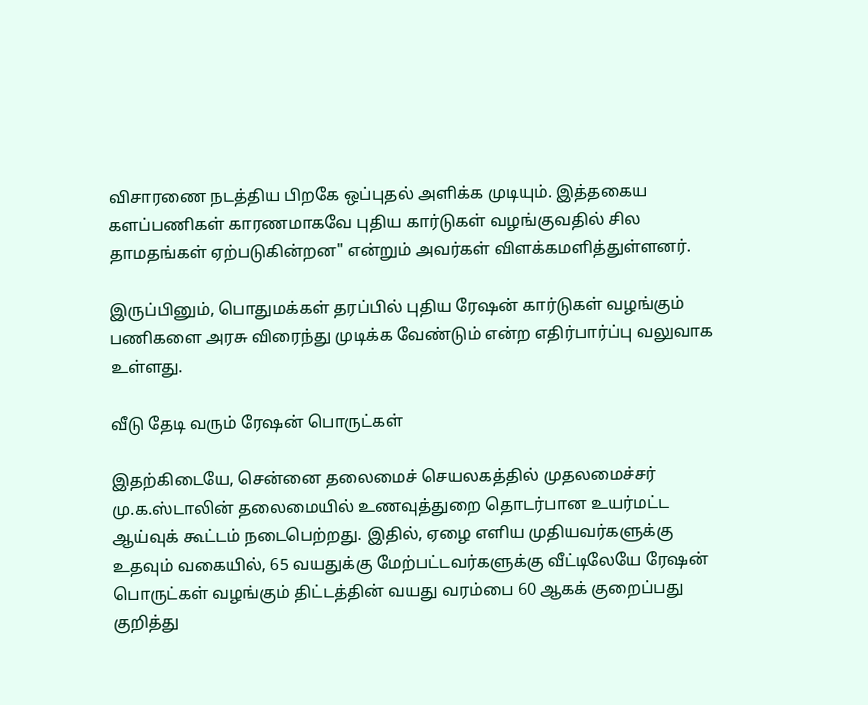விசாரணை நடத்திய பிறகே ஒப்புதல் அளிக்க முடியும். இத்தகைய களப்பணிகள் காரணமாகவே புதிய கார்டுகள் வழங்குவதில் சில தாமதங்கள் ஏற்படுகின்றன" என்றும் அவர்கள் விளக்கமளித்துள்ளனர்.

இருப்பினும், பொதுமக்கள் தரப்பில் புதிய ரேஷன் கார்டுகள் வழங்கும் பணிகளை அரசு விரைந்து முடிக்க வேண்டும் என்ற எதிர்பார்ப்பு வலுவாக உள்ளது.

வீடு தேடி வரும் ரேஷன் பொருட்கள்

இதற்கிடையே, சென்னை தலைமைச் செயலகத்தில் முதலமைச்சர் மு.க.ஸ்டாலின் தலைமையில் உணவுத்துறை தொடர்பான உயர்மட்ட ஆய்வுக் கூட்டம் நடைபெற்றது. இதில், ஏழை எளிய முதியவர்களுக்கு உதவும் வகையில், 65 வயதுக்கு மேற்பட்டவர்களுக்கு வீட்டிலேயே ரேஷன் பொருட்கள் வழங்கும் திட்டத்தின் வயது வரம்பை 60 ஆகக் குறைப்பது குறித்து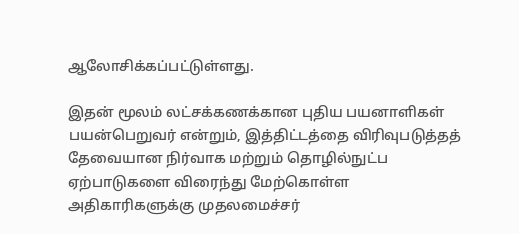ஆலோசிக்கப்பட்டுள்ளது.

இதன் மூலம் லட்சக்கணக்கான புதிய பயனாளிகள் பயன்பெறுவர் என்றும், இத்திட்டத்தை விரிவுபடுத்தத் தேவையான நிர்வாக மற்றும் தொழில்நுட்ப ஏற்பாடுகளை விரைந்து மேற்கொள்ள அதிகாரிகளுக்கு முதலமைச்சர்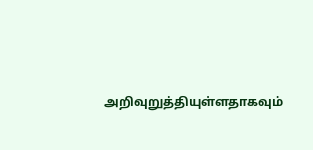அறிவுறுத்தியுள்ளதாகவும்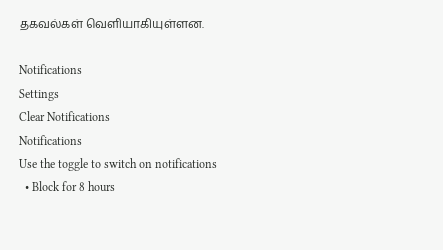தகவல்கள் வெளியாகியுள்ளன.

Notifications
Settings
Clear Notifications
Notifications
Use the toggle to switch on notifications
  • Block for 8 hours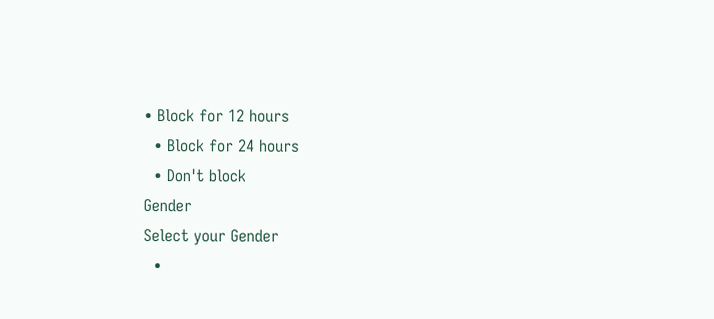• Block for 12 hours
  • Block for 24 hours
  • Don't block
Gender
Select your Gender
  •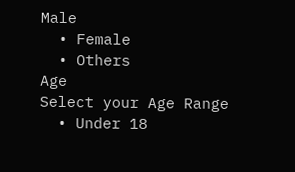Male
  • Female
  • Others
Age
Select your Age Range
  • Under 18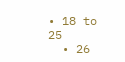• 18 to 25
  • 26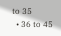to 35
  • 36 to 45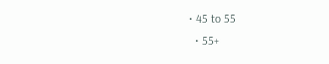• 45 to 55
  • 55+